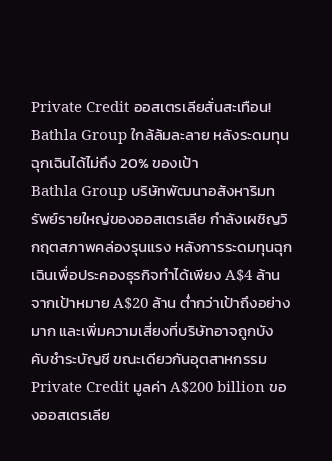Private Credit ออสเตรเลียสั่นสะเทือน! Bathla Group ใกล้ล้มละลาย หลังระดมทุนฉุกเฉินได้ไม่ถึง 20% ของเป้า
Bathla Group บริษัทพัฒนาอสังหาริมทรัพย์รายใหญ่ของออสเตรเลีย กำลังเผชิญวิกฤตสภาพคล่องรุนแรง หลังการระดมทุนฉุกเฉินเพื่อประคองธุรกิจทำได้เพียง A$4 ล้าน จากเป้าหมาย A$20 ล้าน ต่ำกว่าเป้าถึงอย่างมาก และเพิ่มความเสี่ยงที่บริษัทอาจถูกบังคับชำระบัญชี ขณะเดียวกันอุตสาหกรรม Private Credit มูลค่า A$200 billion ของออสเตรเลีย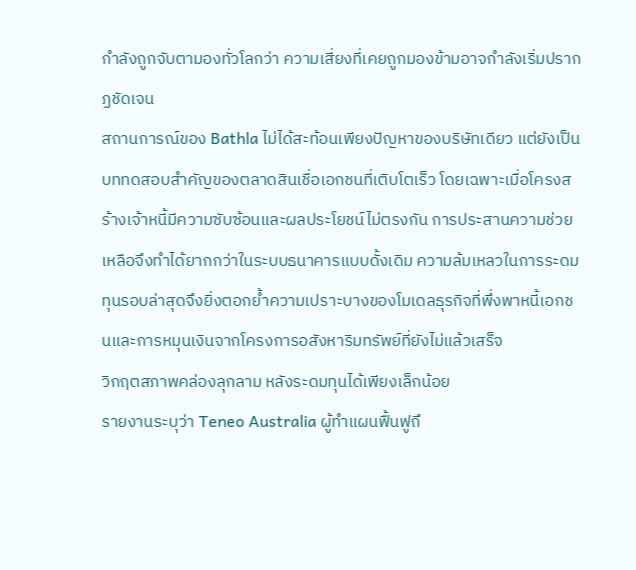กำลังถูกจับตามองทั่วโลกว่า ความเสี่ยงที่เคยถูกมองข้ามอาจกำลังเริ่มปรากฏชัดเจน
สถานการณ์ของ Bathla ไม่ได้สะท้อนเพียงปัญหาของบริษัทเดียว แต่ยังเป็นบททดสอบสำคัญของตลาดสินเชื่อเอกชนที่เติบโตเร็ว โดยเฉพาะเมื่อโครงสร้างเจ้าหนี้มีความซับซ้อนและผลประโยชน์ไม่ตรงกัน การประสานความช่วยเหลือจึงทำได้ยากกว่าในระบบธนาคารแบบดั้งเดิม ความล้มเหลวในการระดมทุนรอบล่าสุดจึงยิ่งตอกย้ำความเปราะบางของโมเดลธุรกิจที่พึ่งพาหนี้เอกชนและการหมุนเงินจากโครงการอสังหาริมทรัพย์ที่ยังไม่แล้วเสร็จ
วิกฤตสภาพคล่องลุกลาม หลังระดมทุนได้เพียงเล็กน้อย
รายงานระบุว่า Teneo Australia ผู้ทำแผนฟื้นฟูถึ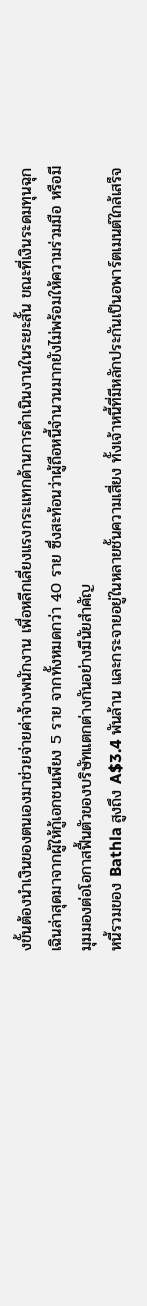งขั้นต้องนำเงินของตนเองมาช่วยจ่ายค่าจ้างพนักงาน เพื่อหลีกเลี่ยงแรงกระแทกด้านการดำเนินงานในระยะสั้น ขณะที่เงินระดมทุนฉุกเฉินล่าสุดมาจากผู้ให้กู้เอกชนเพียง 5 ราย จากทั้งหมดกว่า 40 ราย ซึ่งสะท้อนว่าผู้ถือหนี้จำนวนมากยังไม่พร้อมให้ความร่วมมือ หรือมีมุมมองต่อโอกาสฟื้นตัวของบริษัทแตกต่างกันอย่างมีนัยสำคัญ
หนี้รวมของ Bathla สูงถึง A$3.4 พันล้าน และกระจายอยู่ในหลายชั้นความเสี่ยง ทั้งเจ้าหนี้ที่มีหลักประกันเป็นอพาร์ตเมนต์ใกล้เสร็จ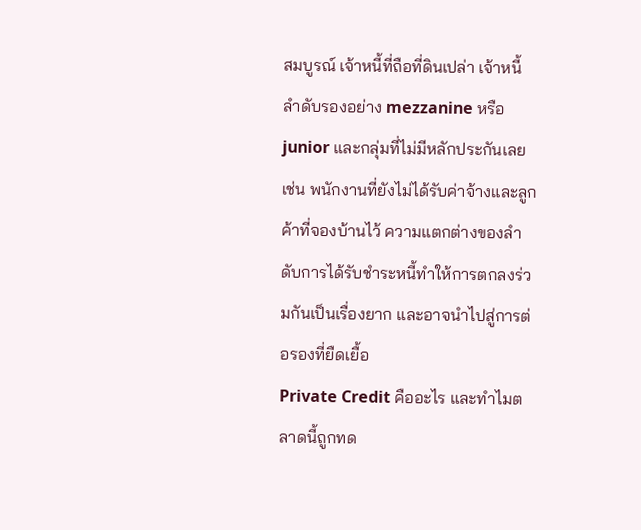สมบูรณ์ เจ้าหนี้ที่ถือที่ดินเปล่า เจ้าหนี้ลำดับรองอย่าง mezzanine หรือ junior และกลุ่มที่ไม่มีหลักประกันเลย เช่น พนักงานที่ยังไม่ได้รับค่าจ้างและลูกค้าที่จองบ้านไว้ ความแตกต่างของลำดับการได้รับชำระหนี้ทำให้การตกลงร่วมกันเป็นเรื่องยาก และอาจนำไปสู่การต่อรองที่ยืดเยื้อ
Private Credit คืออะไร และทำไมตลาดนี้ถูกทด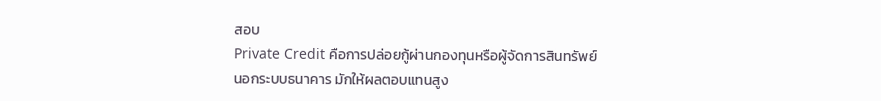สอบ
Private Credit คือการปล่อยกู้ผ่านกองทุนหรือผู้จัดการสินทรัพย์นอกระบบธนาคาร มักให้ผลตอบแทนสูง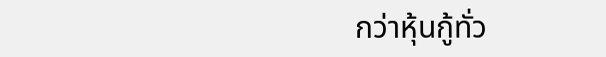กว่าหุ้นกู้ทั่ว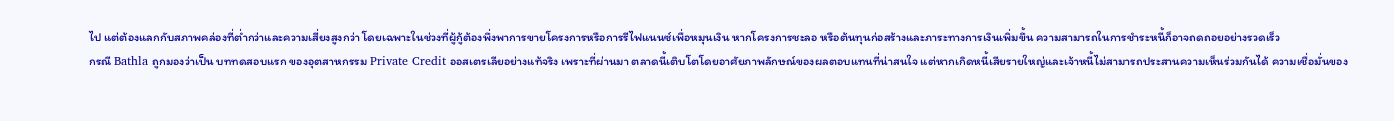ไป แต่ต้องแลกกับสภาพคล่องที่ต่ำกว่าและความเสี่ยงสูงกว่า โดยเฉพาะในช่วงที่ผู้กู้ต้องพึ่งพาการขายโครงการหรือการรีไฟแนนซ์เพื่อหมุนเงิน หากโครงการชะลอ หรือต้นทุนก่อสร้างและภาระทางการเงินเพิ่มขึ้น ความสามารถในการชำระหนี้ก็อาจถดถอยอย่างรวดเร็ว
กรณี Bathla ถูกมองว่าเป็น บททดสอบแรก ของอุตสาหกรรม Private Credit ออสเตรเลียอย่างแท้จริง เพราะที่ผ่านมา ตลาดนี้เติบโตโดยอาศัยภาพลักษณ์ของผลตอบแทนที่น่าสนใจ แต่หากเกิดหนี้เสียรายใหญ่และเจ้าหนี้ไม่สามารถประสานความเห็นร่วมกันได้ ความเชื่อมั่นของ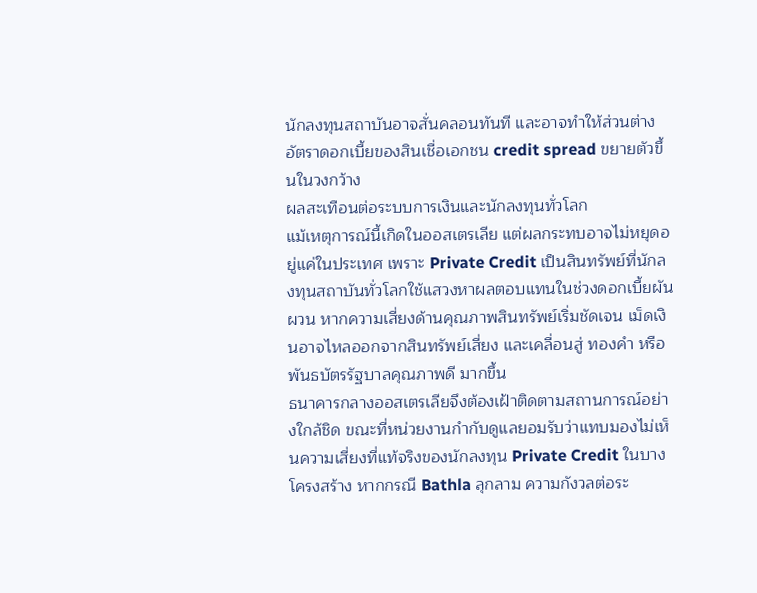นักลงทุนสถาบันอาจสั่นคลอนทันที และอาจทำให้ส่วนต่างอัตราดอกเบี้ยของสินเชื่อเอกชน credit spread ขยายตัวขึ้นในวงกว้าง
ผลสะเทือนต่อระบบการเงินและนักลงทุนทั่วโลก
แม้เหตุการณ์นี้เกิดในออสเตรเลีย แต่ผลกระทบอาจไม่หยุดอยู่แค่ในประเทศ เพราะ Private Credit เป็นสินทรัพย์ที่นักลงทุนสถาบันทั่วโลกใช้แสวงหาผลตอบแทนในช่วงดอกเบี้ยผันผวน หากความเสี่ยงด้านคุณภาพสินทรัพย์เริ่มชัดเจน เม็ดเงินอาจไหลออกจากสินทรัพย์เสี่ยง และเคลื่อนสู่ ทองคำ หรือ พันธบัตรรัฐบาลคุณภาพดี มากขึ้น
ธนาคารกลางออสเตรเลียจึงต้องเฝ้าติดตามสถานการณ์อย่างใกล้ชิด ขณะที่หน่วยงานกำกับดูแลยอมรับว่าแทบมองไม่เห็นความเสี่ยงที่แท้จริงของนักลงทุน Private Credit ในบางโครงสร้าง หากกรณี Bathla ลุกลาม ความกังวลต่อระ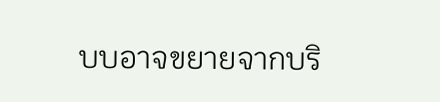บบอาจขยายจากบริ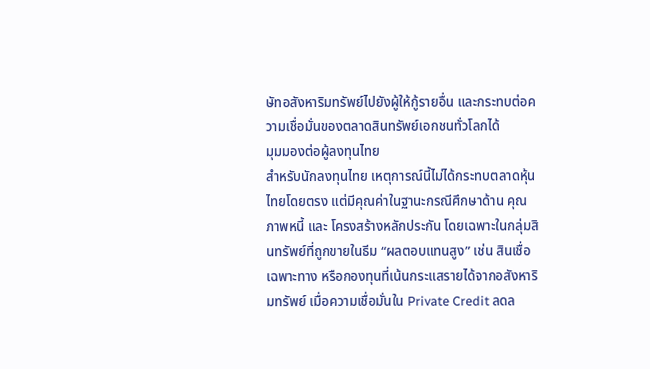ษัทอสังหาริมทรัพย์ไปยังผู้ให้กู้รายอื่น และกระทบต่อความเชื่อมั่นของตลาดสินทรัพย์เอกชนทั่วโลกได้
มุมมองต่อผู้ลงทุนไทย
สำหรับนักลงทุนไทย เหตุการณ์นี้ไม่ได้กระทบตลาดหุ้นไทยโดยตรง แต่มีคุณค่าในฐานะกรณีศึกษาด้าน คุณภาพหนี้ และ โครงสร้างหลักประกัน โดยเฉพาะในกลุ่มสินทรัพย์ที่ถูกขายในธีม “ผลตอบแทนสูง” เช่น สินเชื่อเฉพาะทาง หรือกองทุนที่เน้นกระแสรายได้จากอสังหาริมทรัพย์ เมื่อความเชื่อมั่นใน Private Credit ลดล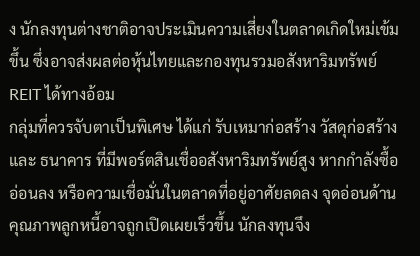ง นักลงทุนต่างชาติอาจประเมินความเสี่ยงในตลาดเกิดใหม่เข้มขึ้น ซึ่งอาจส่งผลต่อหุ้นไทยและกองทุนรวมอสังหาริมทรัพย์ REIT ได้ทางอ้อม
กลุ่มที่ควรจับตาเป็นพิเศษ ได้แก่ รับเหมาก่อสร้าง วัสดุก่อสร้าง และ ธนาคาร ที่มีพอร์ตสินเชื่ออสังหาริมทรัพย์สูง หากกำลังซื้ออ่อนลง หรือความเชื่อมั่นในตลาดที่อยู่อาศัยลดลง จุดอ่อนด้านคุณภาพลูกหนี้อาจถูกเปิดเผยเร็วขึ้น นักลงทุนจึง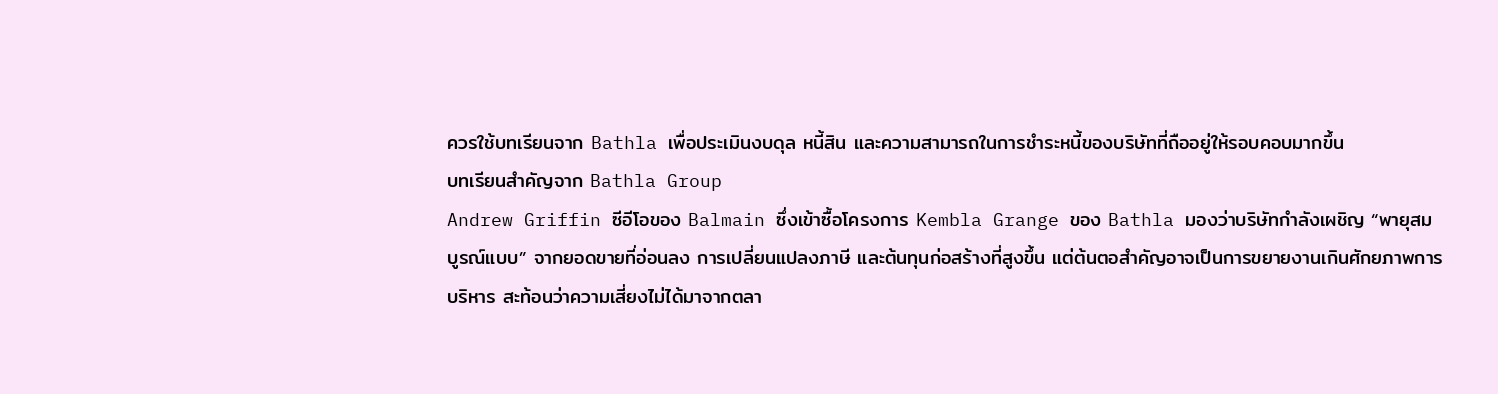ควรใช้บทเรียนจาก Bathla เพื่อประเมินงบดุล หนี้สิน และความสามารถในการชำระหนี้ของบริษัทที่ถืออยู่ให้รอบคอบมากขึ้น
บทเรียนสำคัญจาก Bathla Group
Andrew Griffin ซีอีโอของ Balmain ซึ่งเข้าซื้อโครงการ Kembla Grange ของ Bathla มองว่าบริษัทกำลังเผชิญ “พายุสมบูรณ์แบบ” จากยอดขายที่อ่อนลง การเปลี่ยนแปลงภาษี และต้นทุนก่อสร้างที่สูงขึ้น แต่ต้นตอสำคัญอาจเป็นการขยายงานเกินศักยภาพการบริหาร สะท้อนว่าความเสี่ยงไม่ได้มาจากตลา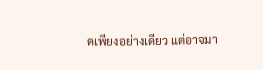ดเพียงอย่างเดียว แต่อาจมา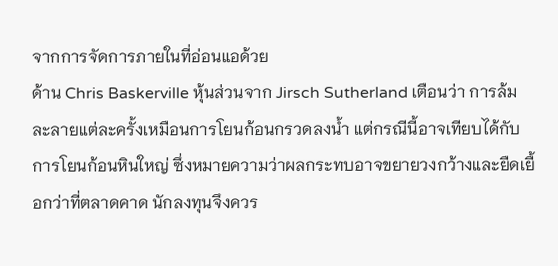จากการจัดการภายในที่อ่อนแอด้วย
ด้าน Chris Baskerville หุ้นส่วนจาก Jirsch Sutherland เตือนว่า การล้มละลายแต่ละครั้งเหมือนการโยนก้อนกรวดลงน้ำ แต่กรณีนี้อาจเทียบได้กับการโยนก้อนหินใหญ่ ซึ่งหมายความว่าผลกระทบอาจขยายวงกว้างและยืดเยื้อกว่าที่ตลาดคาด นักลงทุนจึงควร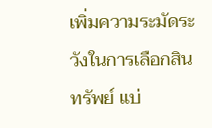เพิ่มความระมัดระวังในการเลือกสินทรัพย์ แบ่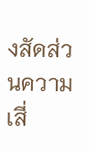งสัดส่วนความเสี่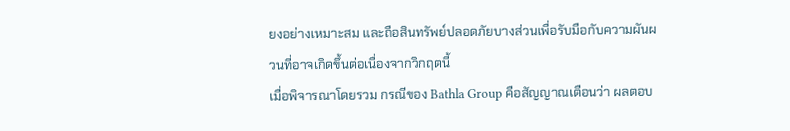ยงอย่างเหมาะสม และถือสินทรัพย์ปลอดภัยบางส่วนเพื่อรับมือกับความผันผวนที่อาจเกิดขึ้นต่อเนื่องจากวิกฤตนี้
เมื่อพิจารณาโดยรวม กรณีของ Bathla Group คือสัญญาณเตือนว่า ผลตอบ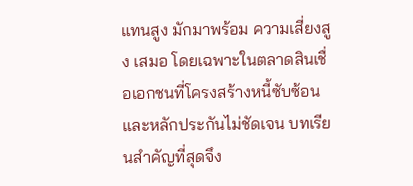แทนสูง มักมาพร้อม ความเสี่ยงสูง เสมอ โดยเฉพาะในตลาดสินเชื่อเอกชนที่โครงสร้างหนี้ซับซ้อนและหลักประกันไม่ชัดเจน บทเรียนสำคัญที่สุดจึง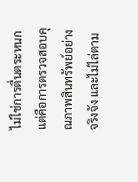ไม่ใช่การตื่นตระหนก แต่คือการตรวจสอบคุณภาพสินทรัพย์อย่างจริงจัง และไม่ไล่ตาม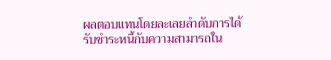ผลตอบแทนโดยละเลยลำดับการได้รับชำระหนี้กับความสามารถใน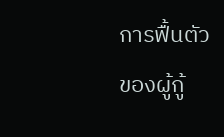การฟื้นตัวของผู้กู้